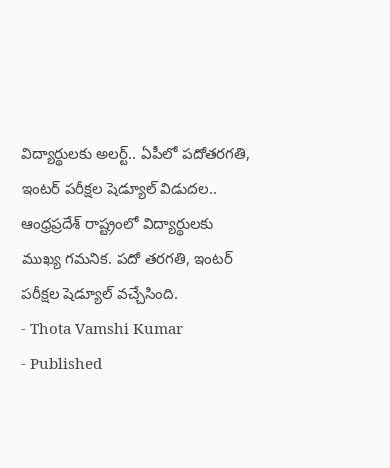విద్యార్థులకు అలర్ట్.. ఏపీలో పదోతరగతి, ఇంటర్ పరీక్షల షెడ్యూల్ విడుదల..
ఆంధ్రప్రదేశ్ రాష్ట్రంలో విద్యార్థులకు ముఖ్య గమనిక. పదో తరగతి, ఇంటర్ పరీక్షల షెడ్యూల్ వచ్చేసింది.
- Thota Vamshi Kumar
- Published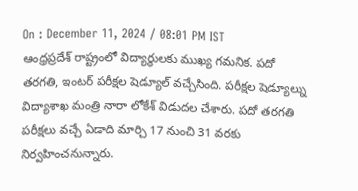On : December 11, 2024 / 08:01 PM IST
ఆంధ్రప్రదేశ్ రాష్ట్రంలో విద్యార్థులకు ముఖ్య గమనిక. పదో తరగతి, ఇంటర్ పరీక్షల షెడ్యూల్ వచ్చేసింది. పరీక్షల షెడ్యూల్ను విద్యాశాఖ మంత్రి నారా లోకేశ్ విడుదల చేశారు. పదో తరగతి పరీక్షలు వచ్చే ఏడాది మార్చి 17 నుంచి 31 వరకు నిర్వహించనున్నారు.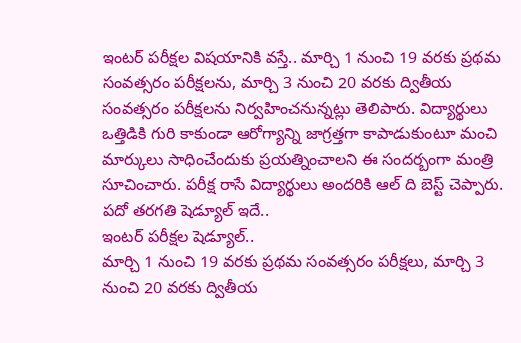ఇంటర్ పరీక్షల విషయానికి వస్తే.. మార్చి 1 నుంచి 19 వరకు ప్రథమ సంవత్సరం పరీక్షలను, మార్చి 3 నుంచి 20 వరకు ద్వితీయ సంవత్సరం పరీక్షలను నిర్వహించనున్నట్లు తెలిపారు. విద్యార్థులు ఒత్తిడికి గురి కాకుండా ఆరోగ్యాన్ని జాగ్రత్తగా కాపాడుకుంటూ మంచి మార్కులు సాధించేందుకు ప్రయత్నించాలని ఈ సందర్బంగా మంత్రి సూచించారు. పరీక్ష రాసే విద్యార్థులు అందరికి ఆల్ ది బెస్ట్ చెప్పారు.
పదో తరగతి షెడ్యూల్ ఇదే..
ఇంటర్ పరీక్షల షెడ్యూల్..
మార్చి 1 నుంచి 19 వరకు ప్రథమ సంవత్సరం పరీక్షలు, మార్చి 3 నుంచి 20 వరకు ద్వితీయ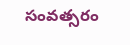సంవత్సరం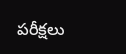పరీక్షలు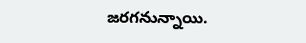జరగనున్నాయి.